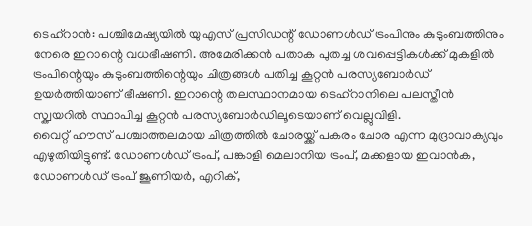ടെഹ്റാൻ: പശ്ചിമേഷ്യയിൽ യുഎസ് പ്രസിഡന്റ് ഡോണൾഡ് ട്രംപിനും കുടുംബത്തിനും നേരെ ഇറാന്റെ വധഭീഷണി. അമേരിക്കൻ പതാക പുതച്ച ശവപ്പെട്ടികൾക്ക് മുകളിൽ ട്രംപിന്റെയും കുടുംബത്തിന്റെയും ചിത്രങ്ങൾ പതിച്ച കൂറ്റൻ പരസ്യബോർഡ് ഉയർത്തിയാണ് ഭീഷണി. ഇറാന്റെ തലസ്ഥാനമായ ടെഹ്റാനിലെ പലസ്തീൻ സ്ക്വയറിൽ സ്ഥാപിച്ച കൂറ്റൻ പരസ്യബോർഡിലൂടെയാണ് വെല്ലുവിളി.
വൈറ്റ് ഹൗസ് പശ്ചാത്തലമായ ചിത്രത്തിൽ ചോരയ്ക്ക് പകരം ചോര എന്ന മുദ്രാവാക്യവും എഴുതിയിട്ടുണ്ട്. ഡോണൾഡ് ട്രംപ്, പങ്കാളി മെലാനിയ ട്രംപ്, മക്കളായ ഇവാൻക, ഡോണൾഡ് ട്രംപ് ജൂണിയർ, എറിക്,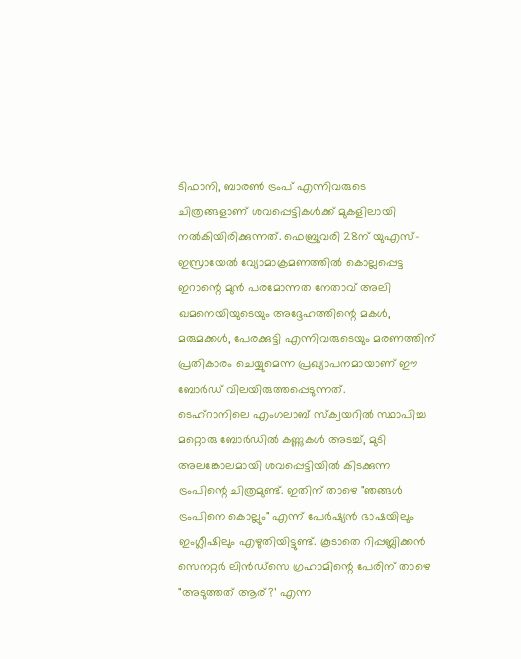ടിഫാനി, ബാരൺ ട്രംപ് എന്നിവരുടെ ചിത്രങ്ങളാണ് ശവപ്പെട്ടികൾക്ക് മുകളിലായി നൽകിയിരിക്കുന്നത്. ഫെബ്രുവരി 28ന് യുഎസ്-ഇസ്രായേൽ വ്യോമാക്രമണത്തിൽ കൊല്ലപ്പെട്ട ഇറാന്റെ മുൻ പരമോന്നത നേതാവ് അലി ഖമനെയിയുടെയും അദ്ദേഹത്തിന്റെ മകൾ, മരുമക്കൾ, പേരക്കുട്ടി എന്നിവരുടെയും മരണത്തിന് പ്രതികാരം ചെയ്യുമെന്ന പ്രഖ്യാപനമായാണ് ഈ ബോർഡ് വിലയിരുത്തപ്പെടുന്നത്.
ടെഹ്റാനിലെ എംഗലാബ് സ്ക്വയറിൽ സ്ഥാപിച്ച മറ്റൊരു ബോർഡിൽ കണ്ണുകൾ അടച്ച്, മുടി അലങ്കോലമായി ശവപ്പെട്ടിയിൽ കിടക്കുന്ന ട്രംപിന്റെ ചിത്രമുണ്ട്. ഇതിന് താഴെ "ഞങ്ങൾ ട്രംപിനെ കൊല്ലും" എന്ന് പേർഷ്യൻ ഭാഷയിലും ഇംഗ്ലീഷിലും എഴുതിയിട്ടുണ്ട്. കൂടാതെ റിപ്പബ്ലിക്കൻ സെനറ്റർ ലിൻഡ്സെ ഗ്രഹാമിന്റെ പേരിന് താഴെ "അടുത്തത് ആര്?’ എന്ന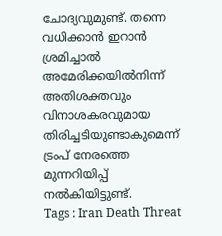ചോദ്യവുമുണ്ട്. തന്നെ വധിക്കാൻ ഇറാൻ ശ്രമിച്ചാൽ അമേരിക്കയിൽനിന്ന് അതിശക്തവും വിനാശകരവുമായ തിരിച്ചടിയുണ്ടാകുമെന്ന് ട്രംപ് നേരത്തെ മുന്നറിയിപ്പ് നൽകിയിട്ടുണ്ട്.
Tags : Iran Death Threat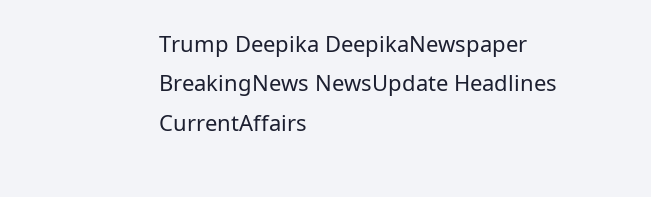Trump Deepika DeepikaNewspaper BreakingNews NewsUpdate Headlines CurrentAffairs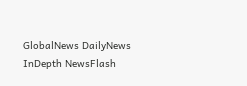GlobalNews DailyNews InDepth NewsFlash